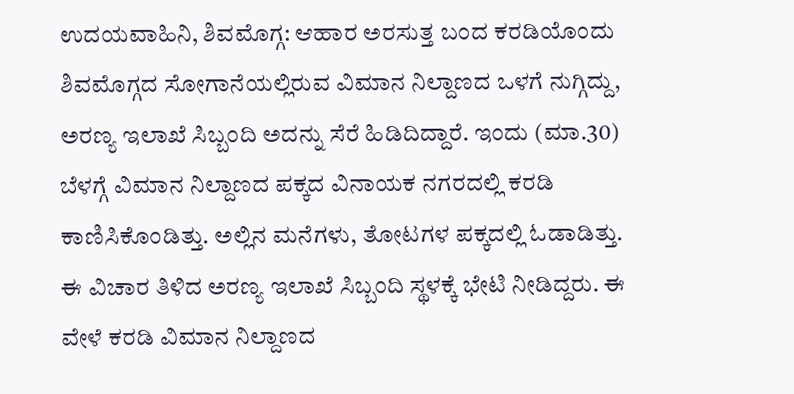ಉದಯವಾಹಿನಿ, ಶಿವಮೊಗ್ಗ: ಆಹಾರ ಅರಸುತ್ತ ಬಂದ ಕರಡಿಯೊಂದು ಶಿವಮೊಗ್ಗದ ಸೋಗಾನೆಯಲ್ಲಿರುವ ವಿಮಾನ ನಿಲ್ದಾಣದ ಒಳಗೆ ನುಗ್ಗಿದ್ದು, ಅರಣ್ಯ ಇಲಾಖೆ ಸಿಬ್ಬಂದಿ ಅದನ್ನು ಸೆರೆ ಹಿಡಿದಿದ್ದಾರೆ. ಇಂದು (ಮಾ.30) ಬೆಳಗ್ಗೆ ವಿಮಾನ ನಿಲ್ದಾಣದ ಪಕ್ಕದ ವಿನಾಯಕ ನಗರದಲ್ಲಿ ಕರಡಿ ಕಾಣಿಸಿಕೊಂಡಿತ್ತು. ಅಲ್ಲಿನ ಮನೆಗಳು, ತೋಟಗಳ ಪಕ್ಕದಲ್ಲಿ ಓಡಾಡಿತ್ತು. ಈ ವಿಚಾರ ತಿಳಿದ ಅರಣ್ಯ ಇಲಾಖೆ ಸಿಬ್ಬಂದಿ ಸ್ಥಳಕ್ಕೆ ಭೇಟಿ ನೀಡಿದ್ದರು. ಈ ವೇಳೆ ಕರಡಿ ವಿಮಾನ ನಿಲ್ದಾಣದ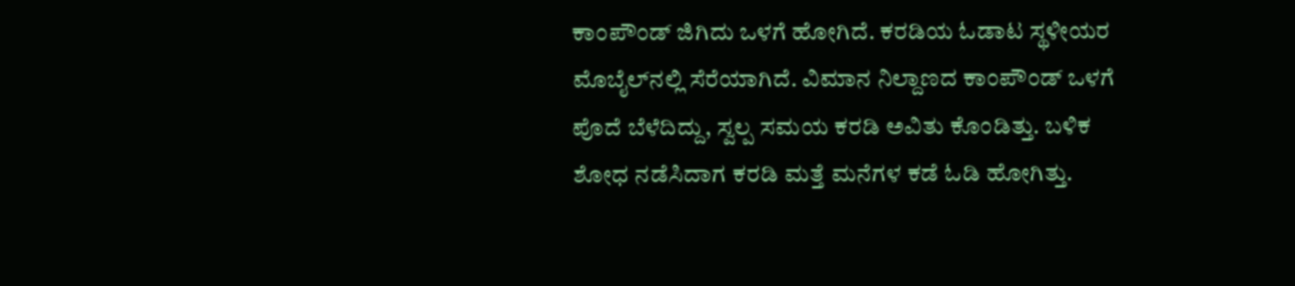ಕಾಂಪೌಂಡ್‌ ಜಿಗಿದು ಒಳಗೆ ಹೋಗಿದೆ. ಕರಡಿಯ ಓಡಾಟ ಸ್ಥಳೀಯರ ಮೊಬೈಲ್‌ನಲ್ಲಿ ಸೆರೆಯಾಗಿದೆ. ವಿಮಾನ ನಿಲ್ದಾಣದ ಕಾಂಪೌಂಡ್‌ ಒಳಗೆ ಪೊದೆ ಬೆಳೆದಿದ್ದು, ಸ್ವಲ್ಪ ಸಮಯ ಕರಡಿ ಅವಿತು ಕೊಂಡಿತ್ತು. ಬಳಿಕ ಶೋಧ ನಡೆಸಿದಾಗ ಕರಡಿ ಮತ್ತೆ ಮನೆಗಳ ಕಡೆ ಓಡಿ ಹೋಗಿತ್ತು.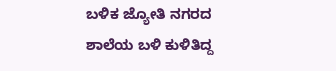ಬಳಿಕ ಜ್ಯೋತಿ ನಗರದ ಶಾಲೆಯ ಬಳಿ ಕುಳಿತಿದ್ದ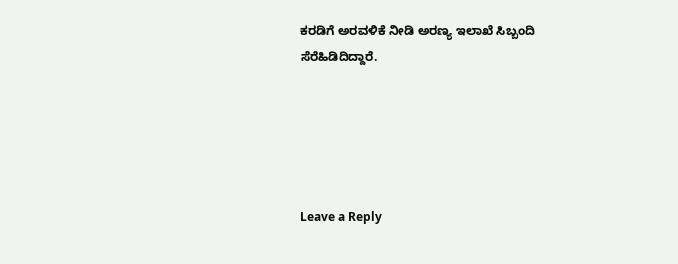ಕರಡಿಗೆ ಅರವಳಿಕೆ ನೀಡಿ ಅರಣ್ಯ ಇಲಾಖೆ ಸಿಬ್ಬಂದಿ ಸೆರೆಹಿಡಿದಿದ್ದಾರೆ.





Leave a Reply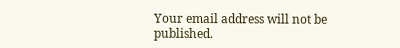Your email address will not be published.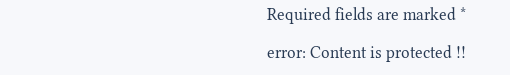Required fields are marked *

error: Content is protected !!